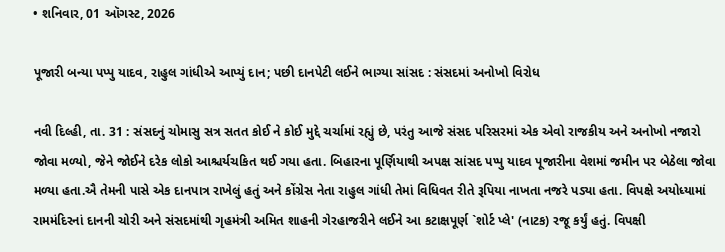• શનિવાર, 01 ઑગસ્ટ, 2026

પૂજારી બન્યા પપ્પુ યાદવ, રાહુલ ગાંધીએ આપ્યું દાન; પછી દાનપેટી લઈને ભાગ્યા સાંસદ : સંસદમાં અનોખો વિરોધ

નવી દિલ્હી, તા. 31 : સંસદનું ચોમાસુ સત્ર સતત કોઈ ને કોઈ મુદ્દે ચર્ચામાં રહ્યું છે, પરંતુ આજે સંસદ પરિસરમાં એક એવો રાજકીય અને અનોખો નજારો જોવા મળ્યો, જેને જોઈને દરેક લોકો આશ્ચર્યચકિત થઈ ગયા હતા. બિહારના પૂર્ણિયાથી અપક્ષ સાંસદ પપ્પુ યાદવ પૂજારીના વેશમાં જમીન પર બેઠેલા જોવા મળ્યા હતા.ઐ તેમની પાસે એક દાનપાત્ર રાખેલું હતું અને કોંગ્રેસ નેતા રાહુલ ગાંધી તેમાં વિધિવત રીતે રૂપિયા નાખતા નજરે પડ્યા હતા. વિપક્ષે અયોધ્યામાં રામમંદિરનાં દાનની ચોરી અને સંસદમાંથી ગૃહમંત્રી અમિત શાહની ગેરહાજરીને લઈને આ કટાક્ષપૂર્ણ `શોર્ટ પ્લે' (નાટક) રજૂ કર્યું હતું. વિપક્ષી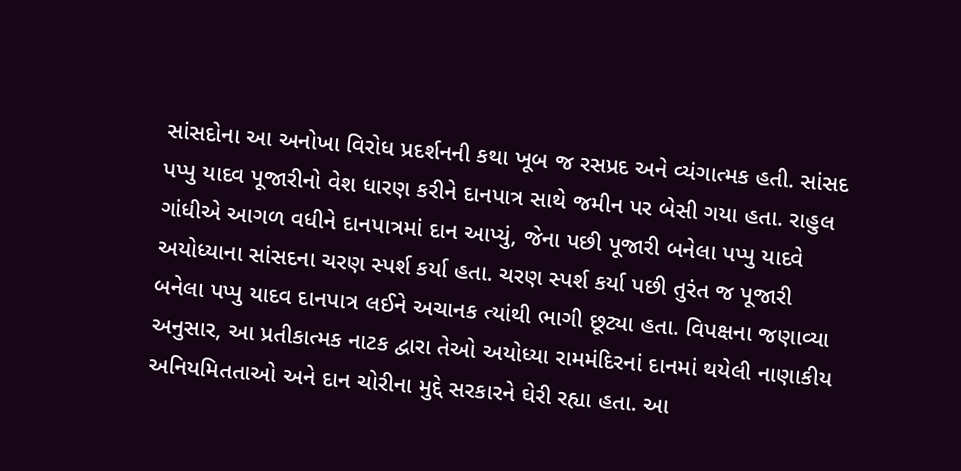સાંસદોના આ અનોખા વિરોધ પ્રદર્શનની કથા ખૂબ જ રસપ્રદ અને વ્યંગાત્મક હતી. સાંસદ પપ્પુ યાદવ પૂજારીનો વેશ ધારણ કરીને દાનપાત્ર સાથે જમીન પર બેસી ગયા હતા. રાહુલ ગાંધીએ આગળ વધીને દાનપાત્રમાં દાન આપ્યું, જેના પછી પૂજારી બનેલા પપ્પુ યાદવે અયોધ્યાના સાંસદના ચરણ સ્પર્શ કર્યા હતા. ચરણ સ્પર્શ કર્યા પછી તુરંત જ પૂજારી બનેલા પપ્પુ યાદવ દાનપાત્ર લઈને અચાનક ત્યાંથી ભાગી છૂટ્યા હતા. વિપક્ષના જણાવ્યા અનુસાર, આ પ્રતીકાત્મક નાટક દ્વારા તેઓ અયોધ્યા રામમંદિરનાં દાનમાં થયેલી નાણાકીય અનિયમિતતાઓ અને દાન ચોરીના મુદ્દે સરકારને ઘેરી રહ્યા હતા. આ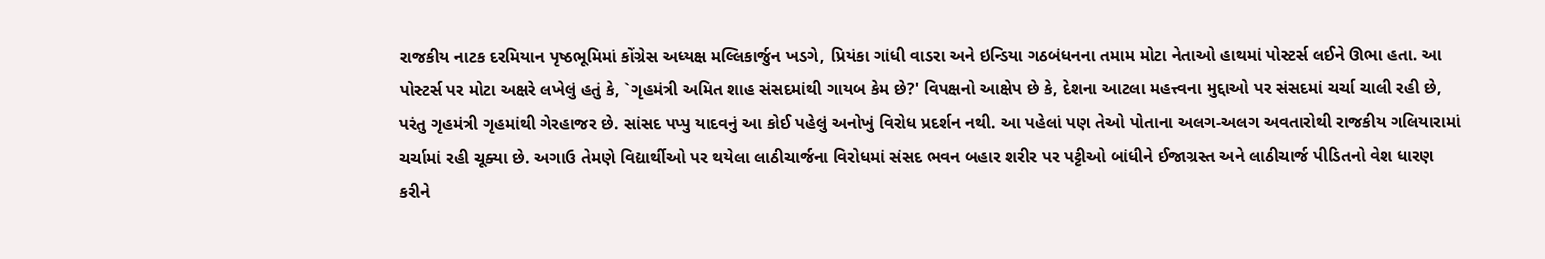રાજકીય નાટક દરમિયાન પૃષ્ઠભૂમિમાં કોંગ્રેસ અધ્યક્ષ મલ્લિકાર્જુન ખડગે, પ્રિયંકા ગાંધી વાડરા અને ઇન્ડિયા ગઠબંધનના તમામ મોટા નેતાઓ હાથમાં પોસ્ટર્સ લઈને ઊભા હતા. આ પોસ્ટર્સ પર મોટા અક્ષરે લખેલું હતું કે, `ગૃહમંત્રી અમિત શાહ સંસદમાંથી ગાયબ કેમ છે?' વિપક્ષનો આક્ષેપ છે કે, દેશના આટલા મહત્ત્વના મુદ્દાઓ પર સંસદમાં ચર્ચા ચાલી રહી છે, પરંતુ ગૃહમંત્રી ગૃહમાંથી ગેરહાજર છે. સાંસદ પપ્પુ યાદવનું આ કોઈ પહેલું અનોખું વિરોધ પ્રદર્શન નથી. આ પહેલાં પણ તેઓ પોતાના અલગ-અલગ અવતારોથી રાજકીય ગલિયારામાં ચર્ચામાં રહી ચૂક્યા છે. અગાઉ તેમણે વિદ્યાર્થીઓ પર થયેલા લાઠીચાર્જના વિરોધમાં સંસદ ભવન બહાર શરીર પર પટ્ટીઓ બાંધીને ઈજાગ્રસ્ત અને લાઠીચાર્જ પીડિતનો વેશ ધારણ કરીને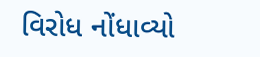વિરોધ નોંધાવ્યો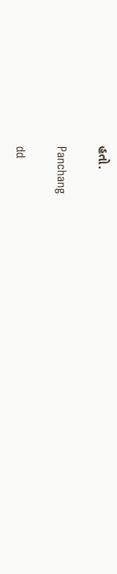હતો.

Panchang

dd